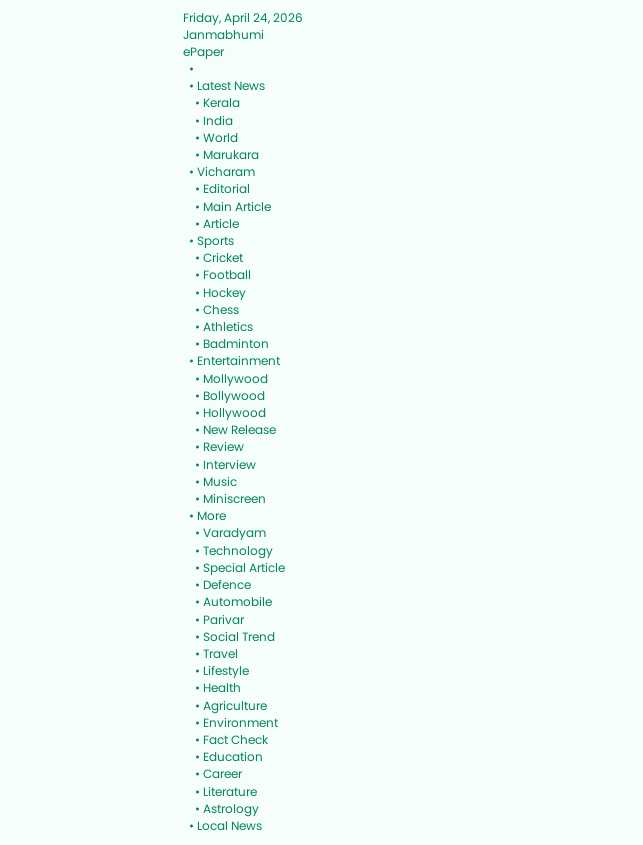Friday, April 24, 2026
Janmabhumi
ePaper
  •
  • Latest News
    • Kerala
    • India
    • World
    • Marukara
  • Vicharam
    • Editorial
    • Main Article
    • Article
  • Sports
    • Cricket
    • Football
    • Hockey
    • Chess
    • Athletics
    • Badminton
  • Entertainment
    • Mollywood
    • Bollywood
    • Hollywood
    • New Release
    • Review
    • Interview
    • Music
    • Miniscreen
  • More
    • Varadyam
    • Technology
    • Special Article
    • Defence
    • Automobile
    • Parivar
    • Social Trend
    • Travel
    • Lifestyle
    • Health
    • Agriculture
    • Environment
    • Fact Check
    • Education
    • Career
    • Literature
    • Astrology
  • Local News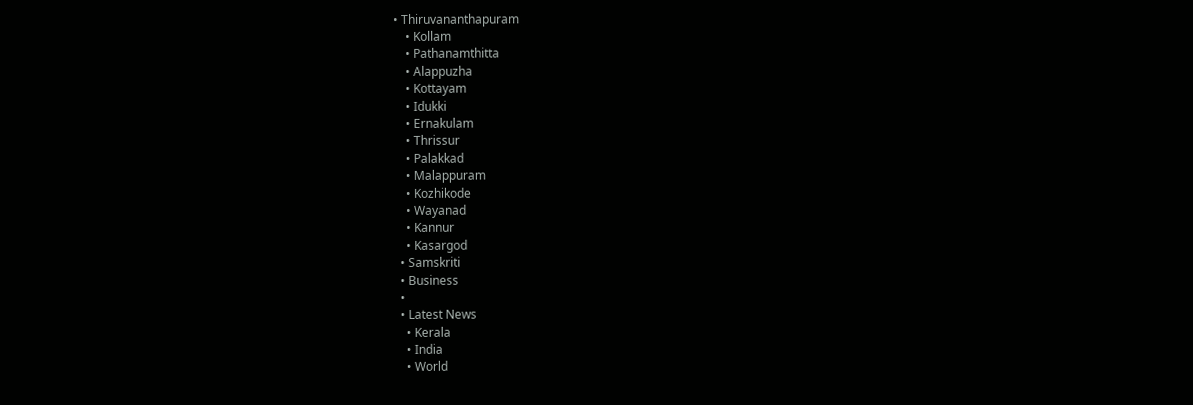• Thiruvananthapuram
    • Kollam
    • Pathanamthitta
    • Alappuzha
    • Kottayam
    • Idukki
    • Ernakulam
    • Thrissur
    • Palakkad
    • Malappuram
    • Kozhikode
    • Wayanad
    • Kannur
    • Kasargod
  • Samskriti
  • Business
  •
  • Latest News
    • Kerala
    • India
    • World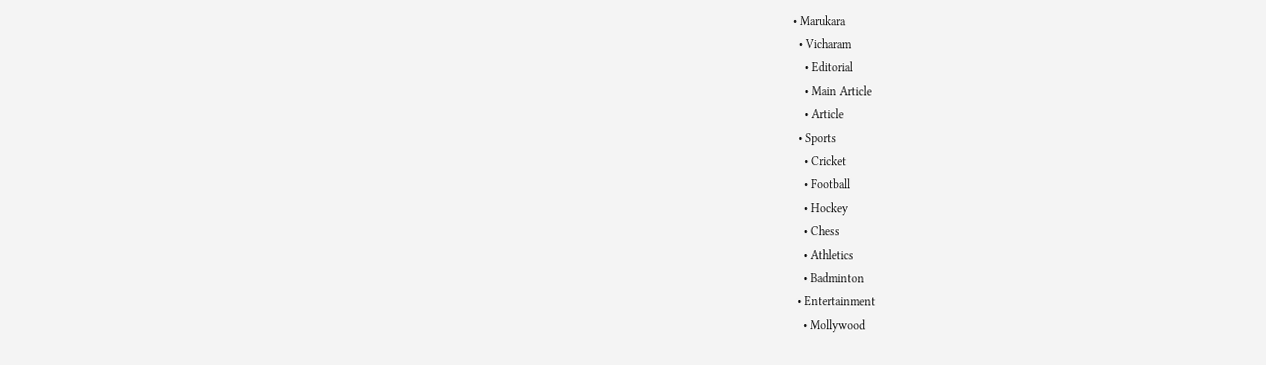• Marukara
  • Vicharam
    • Editorial
    • Main Article
    • Article
  • Sports
    • Cricket
    • Football
    • Hockey
    • Chess
    • Athletics
    • Badminton
  • Entertainment
    • Mollywood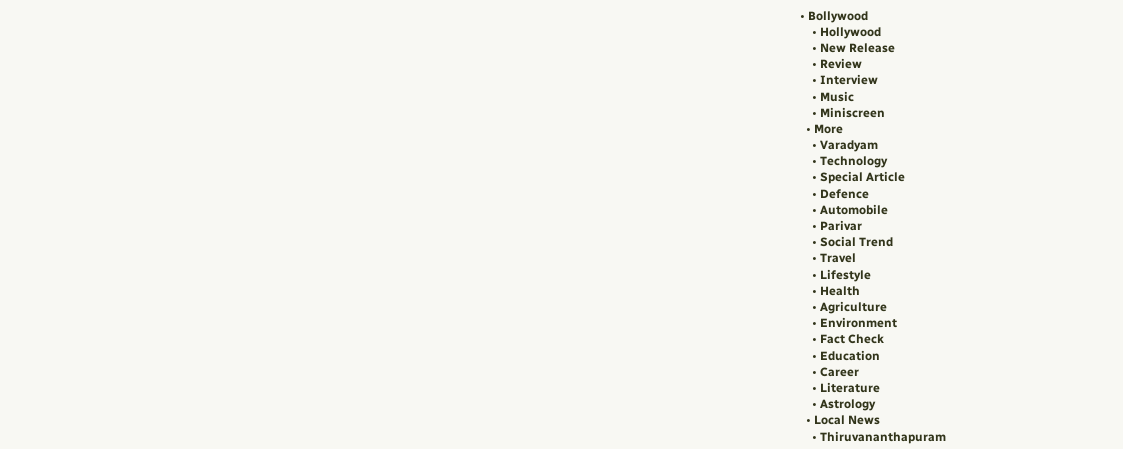• Bollywood
    • Hollywood
    • New Release
    • Review
    • Interview
    • Music
    • Miniscreen
  • More
    • Varadyam
    • Technology
    • Special Article
    • Defence
    • Automobile
    • Parivar
    • Social Trend
    • Travel
    • Lifestyle
    • Health
    • Agriculture
    • Environment
    • Fact Check
    • Education
    • Career
    • Literature
    • Astrology
  • Local News
    • Thiruvananthapuram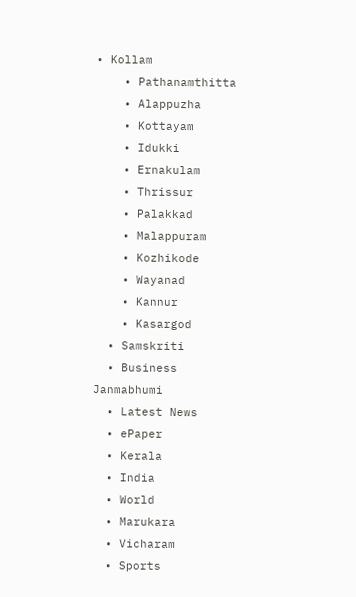• Kollam
    • Pathanamthitta
    • Alappuzha
    • Kottayam
    • Idukki
    • Ernakulam
    • Thrissur
    • Palakkad
    • Malappuram
    • Kozhikode
    • Wayanad
    • Kannur
    • Kasargod
  • Samskriti
  • Business
Janmabhumi
  • Latest News
  • ePaper
  • Kerala
  • India
  • World
  • Marukara
  • Vicharam
  • Sports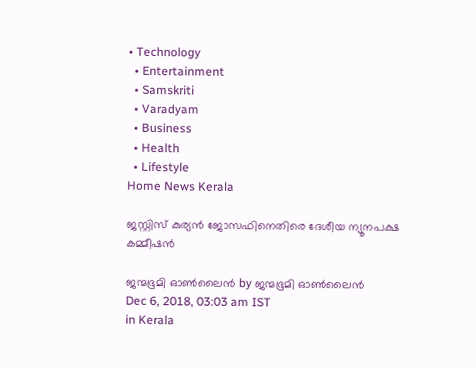• Technology
  • Entertainment
  • Samskriti
  • Varadyam
  • Business
  • Health
  • Lifestyle
Home News Kerala

ജസ്റ്റിസ് കുര്യന്‍ ജോസഫിനെതിരെ ദേശീയ ന്യൂനപക്ഷ കമ്മീഷന്‍

ജന്മഭൂമി ഓണ്‍ലൈന്‍ by ജന്മഭൂമി ഓണ്‍ലൈന്‍
Dec 6, 2018, 03:03 am IST
in Kerala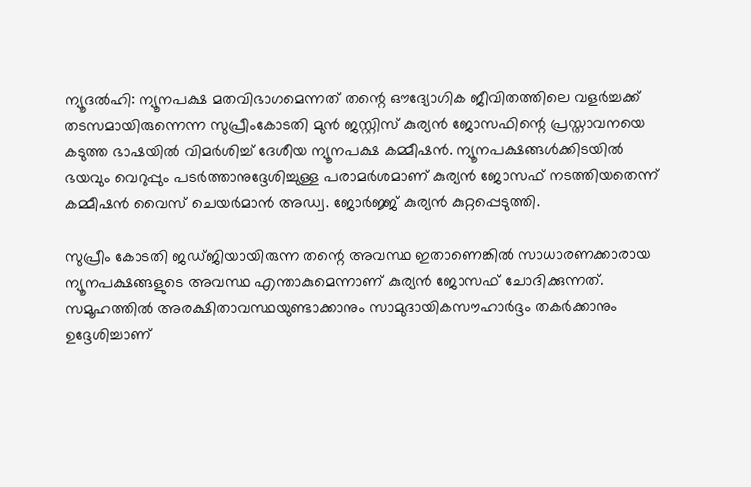ന്യൂദല്‍ഹി: ന്യൂനപക്ഷ മതവിഭാഗമെന്നത് തന്റെ ഔദ്യോഗിക ജീവിതത്തിലെ വളര്‍ച്ചക്ക് തടസമായിരുന്നെന്ന സുപ്രീംകോടതി മുന്‍ ജസ്റ്റിസ് കുര്യന്‍ ജോസഫിന്റെ പ്രസ്താവനയെ കടുത്ത ഭാഷയില്‍ വിമര്‍ശിച്ച് ദേശീയ ന്യൂനപക്ഷ കമ്മീഷന്‍. ന്യൂനപക്ഷങ്ങള്‍ക്കിടയില്‍ ഭയവും വെറുപ്പും പടര്‍ത്താനുദ്ദേശിച്ചുള്ള പരാമര്‍ശമാണ് കുര്യന്‍ ജോസഫ് നടത്തിയതെന്ന് കമ്മീഷന്‍ വൈസ് ചെയര്‍മാന്‍ അഡ്വ. ജോര്‍ജ്ജ് കുര്യന്‍ കുറ്റപ്പെടുത്തി.

സുപ്രീം കോടതി ജഡ്ജിയായിരുന്ന തന്റെ അവസ്ഥ ഇതാണെങ്കില്‍ സാധാരണക്കാരായ ന്യൂനപക്ഷങ്ങളുടെ അവസ്ഥ എന്താകുമെന്നാണ് കുര്യന്‍ ജോസഫ് ചോദിക്കുന്നത്. സമൂഹത്തില്‍ അരക്ഷിതാവസ്ഥയുണ്ടാക്കാനും സാമുദായികസൗഹാര്‍ദ്ദം തകര്‍ക്കാനും ഉദ്ദേശിച്ചാണ്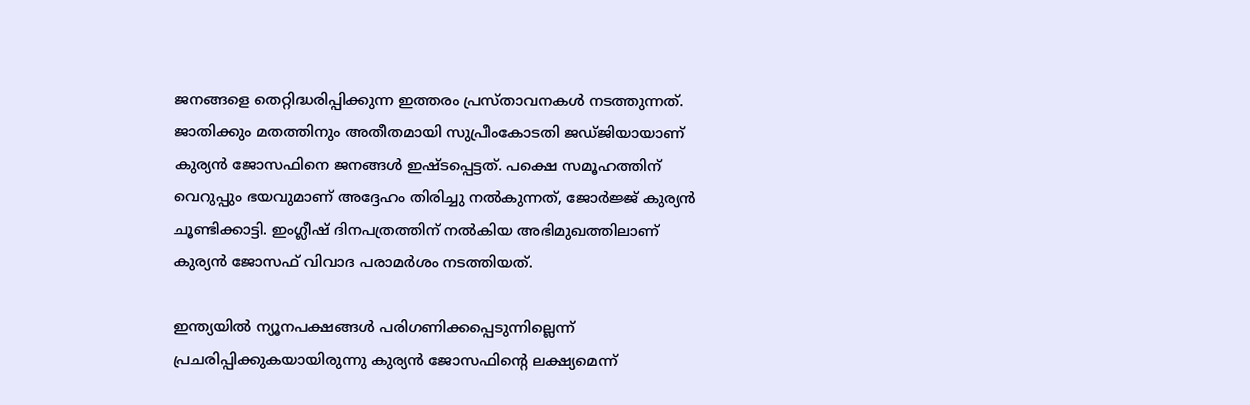ജനങ്ങളെ തെറ്റിദ്ധരിപ്പിക്കുന്ന ഇത്തരം പ്രസ്താവനകള്‍ നടത്തുന്നത്. ജാതിക്കും മതത്തിനും അതീതമായി സുപ്രീംകോടതി ജഡ്ജിയായാണ് കുര്യന്‍ ജോസഫിനെ ജനങ്ങള്‍ ഇഷ്ടപ്പെട്ടത്. പക്ഷെ സമൂഹത്തിന് വെറുപ്പും ഭയവുമാണ് അദ്ദേഹം തിരിച്ചു നല്‍കുന്നത്, ജോര്‍ജ്ജ് കുര്യന്‍ ചൂണ്ടിക്കാട്ടി. ഇംഗ്ലീഷ് ദിനപത്രത്തിന് നല്‍കിയ അഭിമുഖത്തിലാണ് കുര്യന്‍ ജോസഫ് വിവാദ പരാമര്‍ശം നടത്തിയത്.

ഇന്ത്യയില്‍ ന്യൂനപക്ഷങ്ങള്‍ പരിഗണിക്കപ്പെടുന്നില്ലെന്ന് പ്രചരിപ്പിക്കുകയായിരുന്നു കുര്യന്‍ ജോസഫിന്റെ ലക്ഷ്യമെന്ന്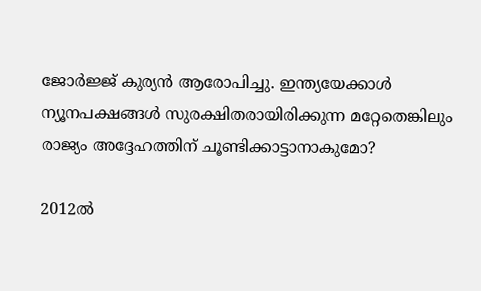ജോര്‍ജ്ജ് കുര്യന്‍ ആരോപിച്ചു. ഇന്ത്യയേക്കാള്‍ ന്യൂനപക്ഷങ്ങള്‍ സുരക്ഷിതരായിരിക്കുന്ന മറ്റേതെങ്കിലും രാജ്യം അദ്ദേഹത്തിന് ചൂണ്ടിക്കാട്ടാനാകുമോ?

2012ല്‍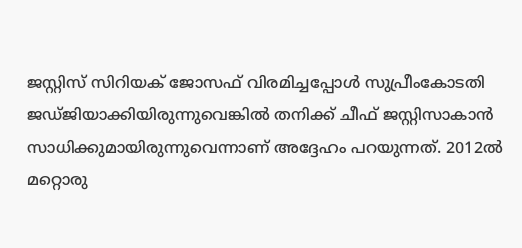ജസ്റ്റിസ് സിറിയക് ജോസഫ് വിരമിച്ചപ്പോള്‍ സുപ്രീംകോടതി ജഡ്ജിയാക്കിയിരുന്നുവെങ്കില്‍ തനിക്ക് ചീഫ് ജസ്റ്റിസാകാന്‍ സാധിക്കുമായിരുന്നുവെന്നാണ് അദ്ദേഹം പറയുന്നത്. 2012ല്‍ മറ്റൊരു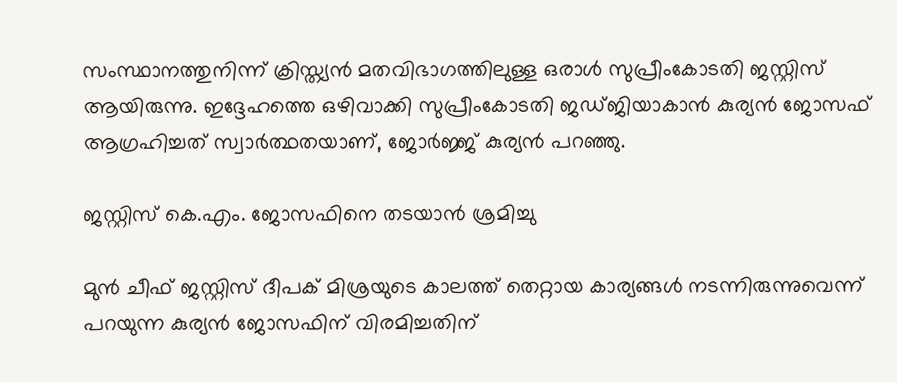സംസ്ഥാനത്തുനിന്ന് ക്രിസ്ത്യന്‍ മതവിഭാഗത്തിലുള്ള ഒരാള്‍ സുപ്രീംകോടതി ജസ്റ്റിസ് ആയിരുന്നു. ഇദ്ദേഹത്തെ ഒഴിവാക്കി സുപ്രീംകോടതി ജഡ്ജിയാകാന്‍ കുര്യന്‍ ജോസഫ് ആഗ്രഹിച്ചത് സ്വാര്‍ത്ഥതയാണ്, ജോര്‍ജ്ജ് കുര്യന്‍ പറഞ്ഞു.

ജസ്റ്റിസ് കെ.എം. ജോസഫിനെ തടയാന്‍ ശ്രമിച്ചു

മുന്‍ ചീഫ് ജസ്റ്റിസ് ദീപക് മിശ്രയുടെ കാലത്ത് തെറ്റായ കാര്യങ്ങള്‍ നടന്നിരുന്നുവെന്ന് പറയുന്ന കുര്യന്‍ ജോസഫിന് വിരമിച്ചതിന്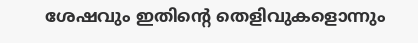ശേഷവും ഇതിന്റെ തെളിവുകളൊന്നും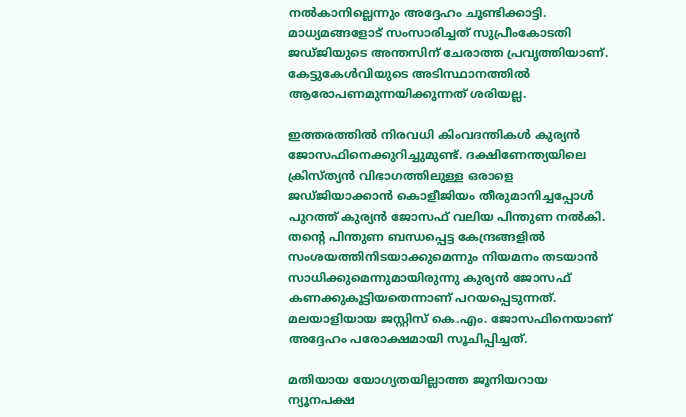നല്‍കാനില്ലെന്നും അദ്ദേഹം ചൂണ്ടിക്കാട്ടി. മാധ്യമങ്ങളോട് സംസാരിച്ചത് സുപ്രീംകോടതി ജഡ്ജിയുടെ അന്തസിന് ചേരാത്ത പ്രവൃത്തിയാണ്. കേട്ടുകേള്‍വിയുടെ അടിസ്ഥാനത്തില്‍ ആരോപണമുന്നയിക്കുന്നത് ശരിയല്ല.

ഇത്തരത്തില്‍ നിരവധി കിംവദന്തികള്‍ കുര്യന്‍ ജോസഫിനെക്കുറിച്ചുമുണ്ട്. ദക്ഷിണേന്ത്യയിലെ ക്രിസ്ത്യന്‍ വിഭാഗത്തിലുള്ള ഒരാളെ ജഡ്ജിയാക്കാന്‍ കൊളീജിയം തീരുമാനിച്ചപ്പോള്‍ പുറത്ത് കുര്യന്‍ ജോസഫ് വലിയ പിന്തുണ നല്‍കി. തന്റെ പിന്തുണ ബന്ധപ്പെട്ട കേന്ദ്രങ്ങളില്‍ സംശയത്തിനിടയാക്കുമെന്നും നിയമനം തടയാന്‍ സാധിക്കുമെന്നുമായിരുന്നു കുര്യന്‍ ജോസഫ് കണക്കുകൂട്ടിയതെന്നാണ് പറയപ്പെടുന്നത്. മലയാളിയായ ജസ്റ്റിസ് കെ.എം. ജോസഫിനെയാണ് അദ്ദേഹം പരോക്ഷമായി സൂചിപ്പിച്ചത്.

മതിയായ യോഗ്യതയില്ലാത്ത ജൂനിയറായ ന്യൂനപക്ഷ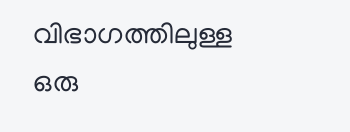വിഭാഗത്തിലുള്ള ഒരു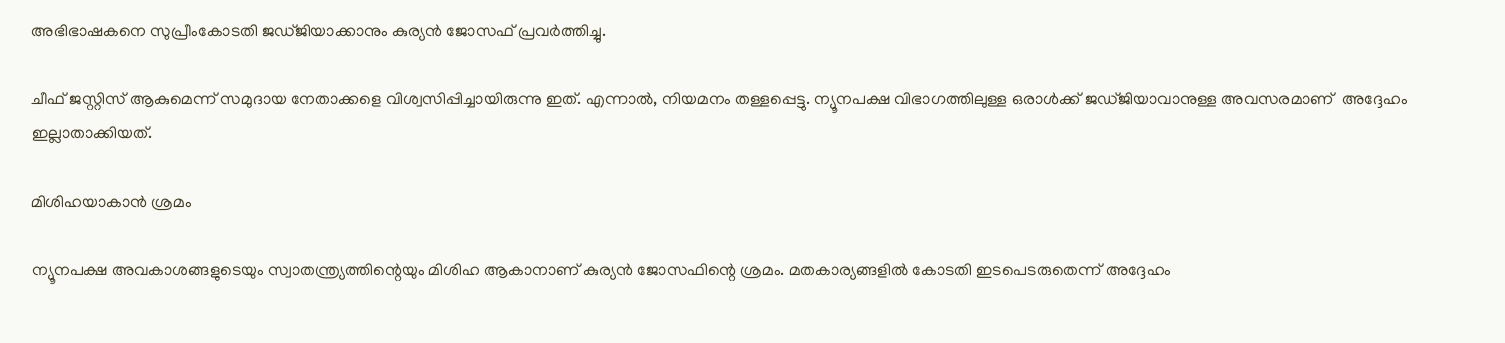അഭിഭാഷകനെ സുപ്രീംകോടതി ജഡ്ജിയാക്കാനും കുര്യന്‍ ജോസഫ് പ്രവര്‍ത്തിച്ചു.

ചീഫ് ജസ്റ്റിസ് ആകുമെന്ന് സമുദായ നേതാക്കളെ വിശ്വസിപ്പിച്ചായിരുന്നു ഇത്. എന്നാല്‍, നിയമനം തള്ളപ്പെട്ടു. ന്യൂനപക്ഷ വിഭാഗത്തിലുള്ള ഒരാള്‍ക്ക് ജഡ്ജിയാവാനുള്ള അവസരമാണ്  അദ്ദേഹം ഇല്ലാതാക്കിയത്.

മിശിഹയാകാന്‍ ശ്രമം

ന്യൂനപക്ഷ അവകാശങ്ങളുടെയും സ്വാതന്ത്ര്യത്തിന്റെയും മിശിഹ ആകാനാണ് കുര്യന്‍ ജോസഫിന്റെ ശ്രമം. മതകാര്യങ്ങളില്‍ കോടതി ഇടപെടരുതെന്ന് അദ്ദേഹം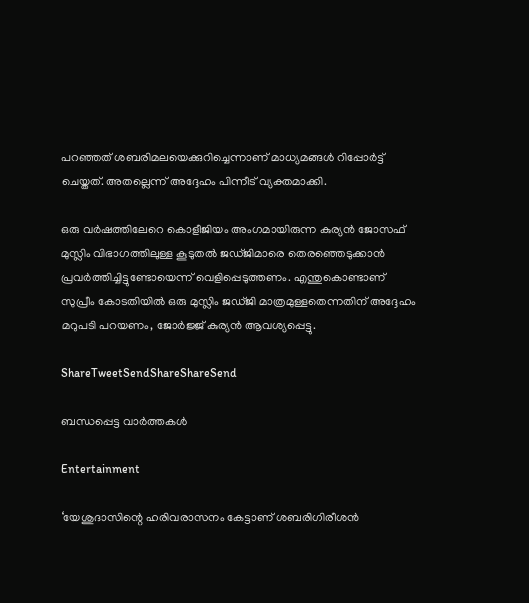പറഞ്ഞത് ശബരിമലയെക്കുറിച്ചെന്നാണ് മാധ്യമങ്ങള്‍ റിപ്പോര്‍ട്ട് ചെയ്തത്. അതല്ലെന്ന് അദ്ദേഹം പിന്നീട് വ്യക്തമാക്കി.

ഒരു വര്‍ഷത്തിലേറെ കൊളീജിയം അംഗമായിരുന്ന കുര്യന്‍ ജോസഫ് മുസ്ലിം വിഭാഗത്തിലുള്ള കൂടുതല്‍ ജഡ്ജിമാരെ തെരഞ്ഞെടുക്കാന്‍ പ്രവര്‍ത്തിച്ചിട്ടുണ്ടോയെന്ന് വെളിപ്പെടുത്തണം. എന്തുകൊണ്ടാണ് സുപ്രീം കോടതിയില്‍ ഒരു മുസ്ലിം ജഡ്ജി മാത്രമുള്ളതെന്നതിന് അദ്ദേഹം മറുപടി പറയണം, ജോര്‍ജ്ജ് കുര്യന്‍ ആവശ്യപ്പെട്ടു.

ShareTweetSendShareShareSend

ബന്ധപ്പെട്ട വാര്‍ത്തകള്‍

Entertainment

‘യേശുദാസിന്റെ ഹരിവരാസനം കേട്ടാണ് ശബരിഗിരീശന്‍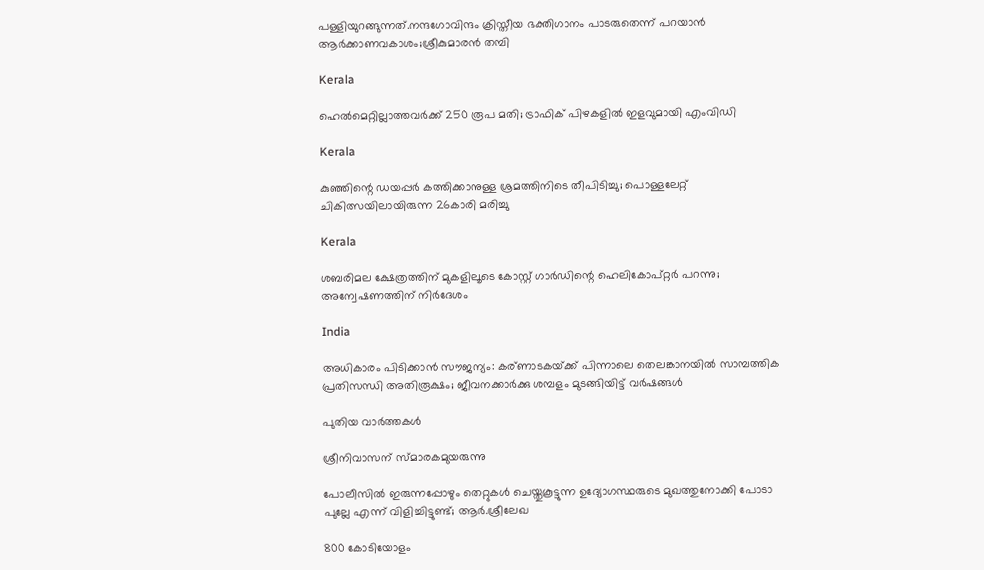പള്ളിയുറങ്ങുന്നത്.നന്ദഗോവിന്ദം ക്രിസ്തീയ ഭക്തിഗാനം പാടരുതെന്ന് പറയാന്‍ ആര്‍ക്കാണവകാശം;ശ്രീകുമാരന്‍ തമ്പി

Kerala

ഹെൽമെറ്റില്ലാത്തവർക്ക് 250 രൂപ മതി; ട്രാഫിക് പിഴകളിൽ ഇളവുമായി എംവിഡി

Kerala

കുഞ്ഞിന്റെ ഡയപ്പര്‍ കത്തിക്കാനുള്ള ശ്രമത്തിനിടെ തീപിടിച്ചു; പൊള്ളലേറ്റ് ചികിത്സയിലായിരുന്ന 26കാരി മരിച്ചു

Kerala

ശബരിമല ക്ഷേത്രത്തിന് മുകളിലൂടെ കോസ്റ്റ് ഗാർഡിന്റെ ഹെലികോപ്റ്റർ പറന്നു; അന്വേഷണത്തിന് നിർദേശം

India

അധികാരം പിടിക്കാൻ സൗജന്യം: കര്ണാടകയ്‌ക്ക് പിന്നാലെ തെലങ്കാനയിൽ സാമ്പത്തിക പ്രതിസന്ധി അതിരൂക്ഷം; ജീവനക്കാർക്കു ശമ്പളം മുടങ്ങിയിട്ട് വർഷങ്ങൾ

പുതിയ വാര്‍ത്തകള്‍

ശ്രീനിവാസന് സ്മാരകമുയരുന്നു

പോലീസിൽ ഇരുന്നപ്പോഴും തെറ്റുകൾ ചെയ്തുകൂട്ടുന്ന ഉദ്യോഗസ്ഥരുടെ മുഖത്തുനോക്കി പോടാ പുല്ലേ എന്ന് വിളിച്ചിട്ടുണ്ട്; ആർ.ശ്രീലേഖ

800 കോടിയോളം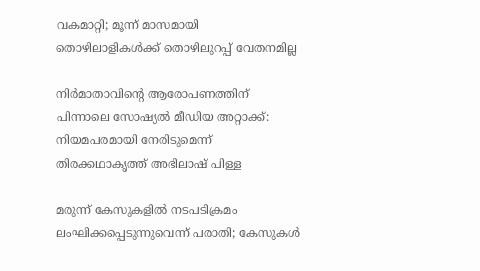വകമാറ്റി; മൂന്ന് മാസമായി തൊഴിലാളികള്‍ക്ക് തൊഴിലുറപ്പ് വേതനമില്ല

നിർമാതാവിന്റെ ആരോപണത്തിന് പിന്നാലെ സോഷ്യൽ മീഡിയ അറ്റാക്ക്: നിയമപരമായി നേരിടുമെന്ന് തിരക്കഥാകൃത്ത് അഭിലാഷ് പിള്ള

മരുന്ന് കേസുകളില്‍ നടപടിക്രമം ലംഘിക്കപ്പെടുന്നുവെന്ന് പരാതി; കേസുകള്‍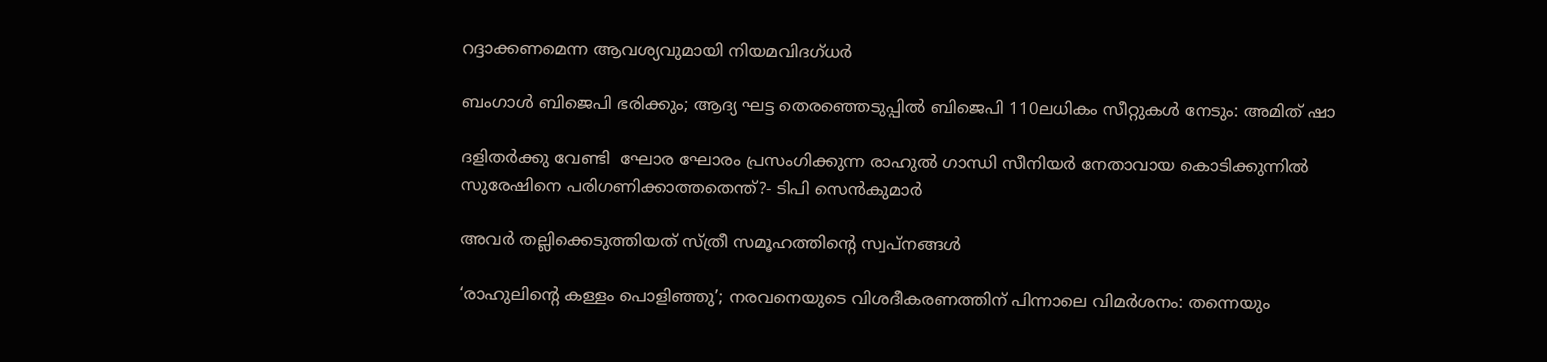റദ്ദാക്കണമെന്ന ആവശ്യവുമായി നിയമവിദഗ്ധര്‍

ബംഗാൾ ബിജെപി ഭരിക്കും; ആദ്യ ഘട്ട തെരഞ്ഞെടുപ്പിൽ ബിജെപി 110ലധികം സീറ്റുകൾ നേടും: അമിത് ഷാ

ദളിതർക്കു വേണ്ടി  ഘോര ഘോരം പ്രസംഗിക്കുന്ന രാഹുൽ ഗാന്ധി സീനിയർ നേതാവായ കൊടിക്കുന്നിൽ സുരേഷിനെ പരിഗണിക്കാത്തതെന്ത്?- ടിപി സെൻകുമാർ

അവര്‍ തല്ലിക്കെടുത്തിയത് സ്ത്രീ സമൂഹത്തിന്റെ സ്വപ്നങ്ങള്‍

‘രാഹുലിന്റെ കള്ളം പൊളിഞ്ഞു’; നരവനെയുടെ വിശദീകരണത്തിന് പിന്നാലെ വിമർശനം: തന്നെയും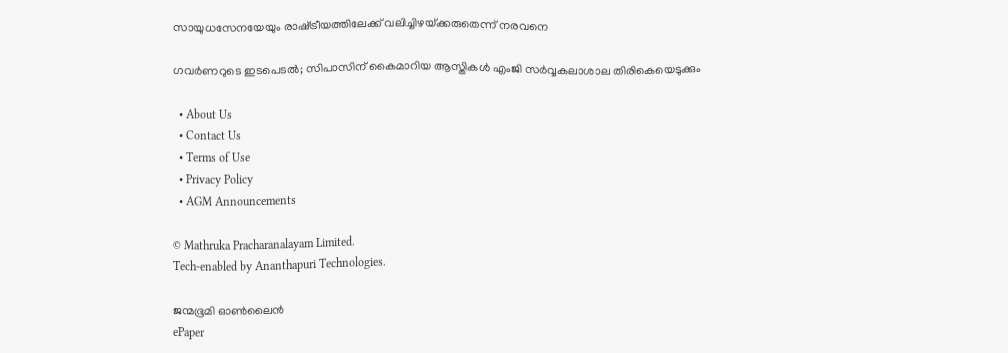സായുധസേനയേയും രാഷ്‌ട്രീയത്തിലേക്ക് വലിച്ചിഴയ്‌ക്കരുതെന്ന് നരവനെ

ഗവര്‍ണറുടെ ഇടപെടൽ; സിപാസിന് കൈമാറിയ ആസ്തികള്‍ എംജി സര്‍വ്വകലാശാല തിരികെയെടുക്കും

  • About Us
  • Contact Us
  • Terms of Use
  • Privacy Policy
  • AGM Announcements

© Mathruka Pracharanalayam Limited.
Tech-enabled by Ananthapuri Technologies.

ജന്മഭൂമി ഓണ്‍ലൈന്‍
ePaper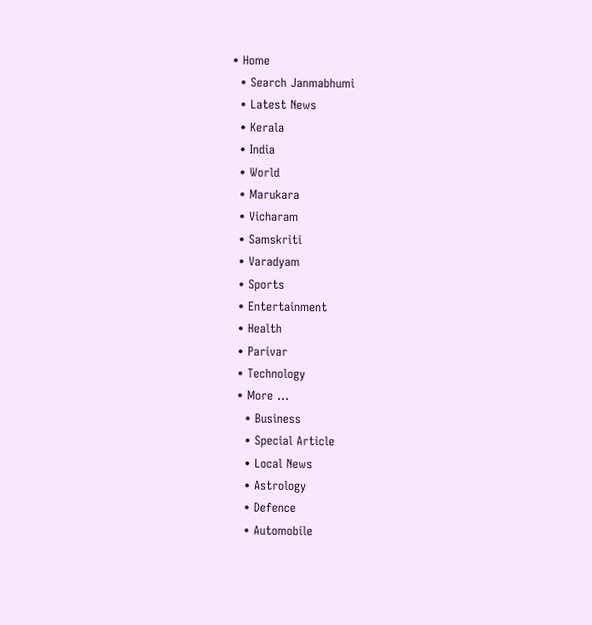• Home
  • Search Janmabhumi
  • Latest News
  • Kerala
  • India
  • World
  • Marukara
  • Vicharam
  • Samskriti
  • Varadyam
  • Sports
  • Entertainment
  • Health
  • Parivar
  • Technology
  • More …
    • Business
    • Special Article
    • Local News
    • Astrology
    • Defence
    • Automobile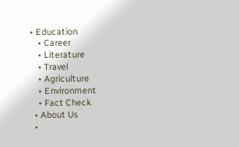• Education
    • Career
    • Literature
    • Travel
    • Agriculture
    • Environment
    • Fact Check
  • About Us
  •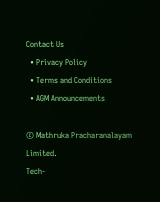Contact Us
  • Privacy Policy
  • Terms and Conditions
  • AGM Announcements

© Mathruka Pracharanalayam Limited.
Tech-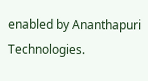enabled by Ananthapuri Technologies.